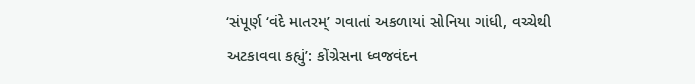‘સંપૂર્ણ ‘વંદે માતરમ્’ ગવાતાં અકળાયાં સોનિયા ગાંધી, વચ્ચેથી અટકાવવા કહ્યું’: કોંગ્રેસના ધ્વજવંદન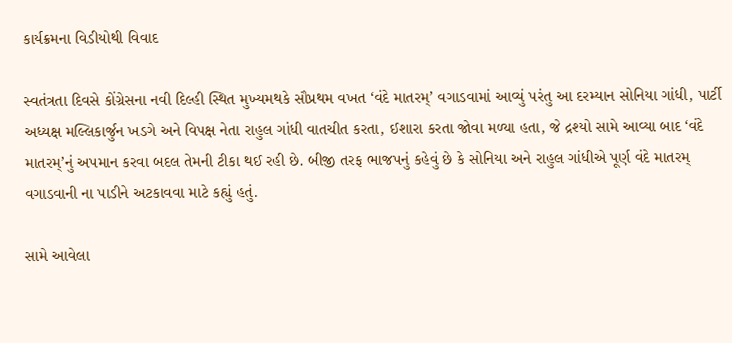કાર્યક્રમના વિડીયોથી વિવાદ

સ્વતંત્રતા દિવસે કોંગ્રેસના નવી દિલ્હી સ્થિત મુખ્યમથકે સૌપ્રથમ વખત ‘વંદે માતરમ્’ વગાડવામાં આવ્યું પરંતુ આ દરમ્યાન સોનિયા ગાંધી, પાર્ટી અધ્યક્ષ મલ્લિકાર્જુન ખડગે અને વિપક્ષ નેતા રાહુલ ગાંધી વાતચીત કરતા, ઈશારા કરતા જોવા મળ્યા હતા, જે દ્રશ્યો સામે આવ્યા બાદ ‘વંદે માતરમ્’નું અપમાન કરવા બદલ તેમની ટીકા થઈ રહી છે. બીજી તરફ ભાજપનું કહેવું છે કે સોનિયા અને રાહુલ ગાંધીએ પૂર્ણ વંદે માતરમ્ વગાડવાની ના પાડીને અટકાવવા માટે કહ્યું હતું.

સામે આવેલા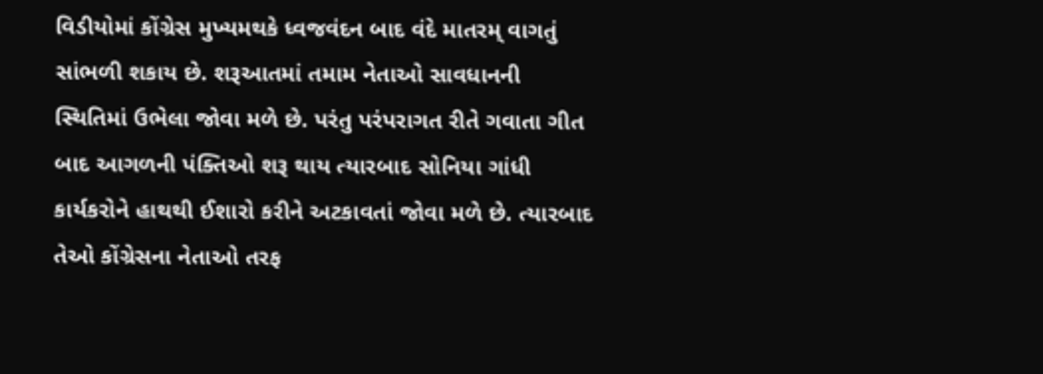વિડીયોમાં કોંગ્રેસ મુખ્યમથકે ધ્વજવંદન બાદ વંદે માતરમ્ વાગતું સાંભળી શકાય છે. શરૂઆતમાં તમામ નેતાઓ સાવધાનની સ્થિતિમાં ઉભેલા જોવા મળે છે. પરંતુ પરંપરાગત રીતે ગવાતા ગીત બાદ આગળની પંક્તિઓ શરૂ થાય ત્યારબાદ સોનિયા ગાંધી કાર્યકરોને હાથથી ઈશારો કરીને અટકાવતાં જોવા મળે છે. ત્યારબાદ તેઓ કોંગ્રેસના નેતાઓ તરફ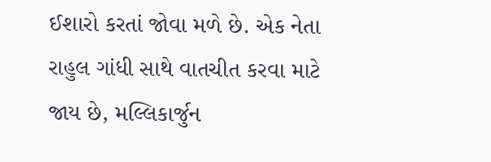ઈશારો કરતાં જોવા મળે છે. એક નેતા રાહુલ ગાંધી સાથે વાતચીત કરવા માટે જાય છે, મલ્લિકાર્જુન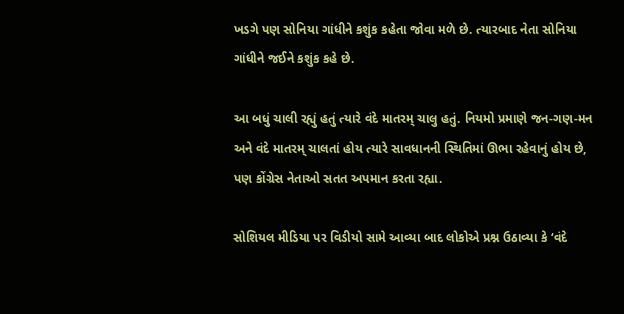ખડગે પણ સોનિયા ગાંધીને કશુંક કહેતા જોવા મળે છે. ત્યારબાદ નેતા સોનિયા ગાંધીને જઈને કશુંક કહે છે.

આ બધું ચાલી રહ્યું હતું ત્યારે વંદે માતરમ્ ચાલુ હતું. નિયમો પ્રમાણે જન-ગણ-મન અને વંદે માતરમ્ ચાલતાં હોય ત્યારે સાવધાનની સ્થિતિમાં ઊભા રહેવાનું હોય છે, પણ કોંગ્રેસ નેતાઓ સતત અપમાન કરતા રહ્યા.

સોશિયલ મીડિયા પર વિડીયો સામે આવ્યા બાદ લોકોએ પ્રશ્ન ઉઠાવ્યા કે ‘વંદે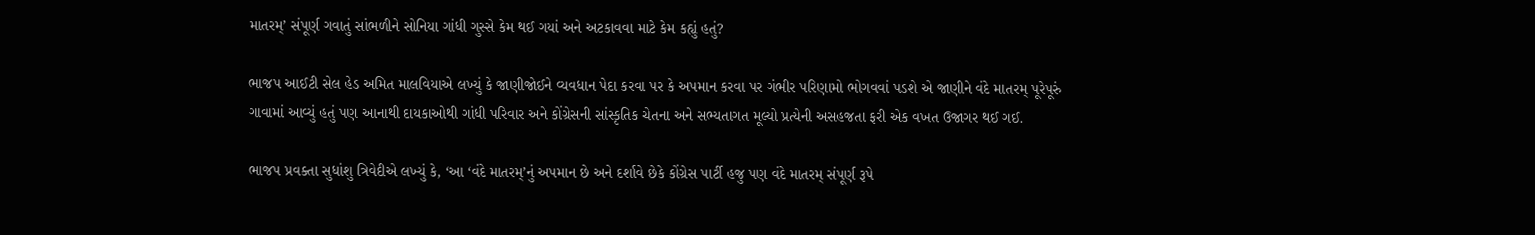માતરમ્’ સંપૂર્ણ ગવાતું સાંભળીને સોનિયા ગાંધી ગુસ્સે કેમ થઈ ગયાં અને અટકાવવા માટે કેમ કહ્યું હતું?

ભાજપ આઈટી સેલ હેડ અમિત માલવિયાએ લખ્યું કે જાણીજોઈને વ્યવધાન પેદા કરવા પર કે અપમાન કરવા પર ગંભીર પરિણામો ભોગવવાં પડશે એ જાણીને વંદે માતરમ્ પૂરેપૂરું ગાવામાં આવ્યું હતું પણ આનાથી દાયકાઓથી ગાંધી પરિવાર અને કોંગ્રેસની સાંસ્કૃતિક ચેતના અને સભ્યતાગત મૂલ્યો પ્રત્યેની અસહજતા ફરી એક વખત ઉજાગર થઈ ગઈ.

ભાજપ પ્રવક્તા સુધાંશુ ત્રિવેદીએ લખ્યું કે, ‘આ ‘વંદે માતરમ્’નું અપમાન છે અને દર્શાવે છેકે કોંગ્રેસ પાર્ટી હજુ પણ વંદે માતરમ્ સંપૂર્ણ રૂપે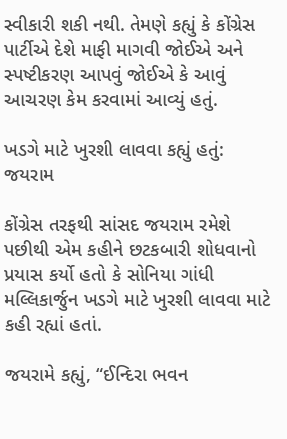સ્વીકારી શકી નથી. તેમણે કહ્યું કે કોંગ્રેસ પાર્ટીએ દેશે માફી માગવી જોઈએ અને સ્પષ્ટીકરણ આપવું જોઈએ કે આવું આચરણ કેમ કરવામાં આવ્યું હતું.

ખડગે માટે ખુરશી લાવવા કહ્યું હતું: જયરામ

કોંગ્રેસ તરફથી સાંસદ જયરામ રમેશે પછીથી એમ કહીને છટકબારી શોધવાનો પ્રયાસ કર્યો હતો કે સોનિયા ગાંધી મલ્લિકાર્જુન ખડગે માટે ખુરશી લાવવા માટે કહી રહ્યાં હતાં.

જયરામે કહ્યું, “ઈન્દિરા ભવન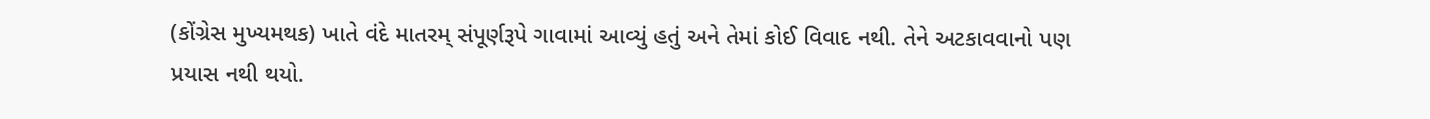(કોંગ્રેસ મુખ્યમથક) ખાતે વંદે માતરમ્ સંપૂર્ણરૂપે ગાવામાં આવ્યું હતું અને તેમાં કોઈ વિવાદ નથી. તેને અટકાવવાનો પણ પ્રયાસ નથી થયો.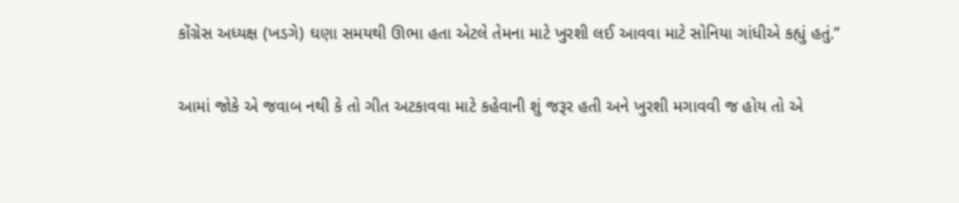કોંગ્રેસ અધ્યક્ષ (ખડગે) ઘણા સમયથી ઊભા હતા એટલે તેમના માટે ખુરશી લઈ આવવા માટે સોનિયા ગાંધીએ કહ્યું હતું.”

આમાં જોકે એ જવાબ નથી કે તો ગીત અટકાવવા માટે કહેવાની શું જરૂર હતી અને ખુરશી મગાવવી જ હોય તો એ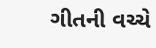ગીતની વચ્ચે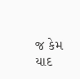જ કેમ યાદ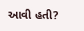આવી હતી?